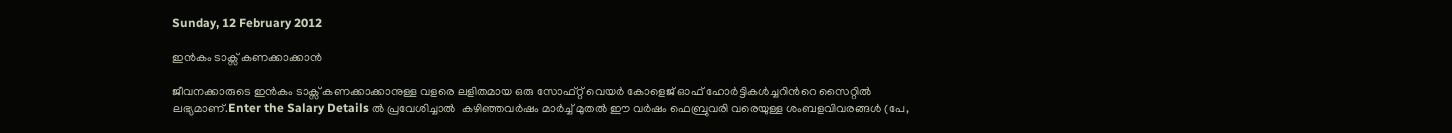Sunday, 12 February 2012

ഇന്‍കം ടാക്സ് കണക്കാക്കാന്‍

ജീവനക്കാരുടെ ഇന്‍കം ടാക്സ് കണക്കാക്കാനുള്ള വളരെ ലളിതമായ ഒരു സോഫ്റ്റ് വെയര്‍ കോളെജ് ഓഫ് ഹോര്‍ട്ടികള്‍ച്ചറിന്‍റെ സൈറ്റില്‍ ലഭ്യമാണ്.Enter the Salary Details ല്‍ പ്രവേശിച്ചാല്‍  കഴിഞ്ഞവര്‍ഷം മാര്‍ച്ച് മുതല്‍ ഈ വര്‍ഷം ഫെബ്രുവരി വരെയുള്ള ശംബളവിവരങ്ങള്‍ (പേ,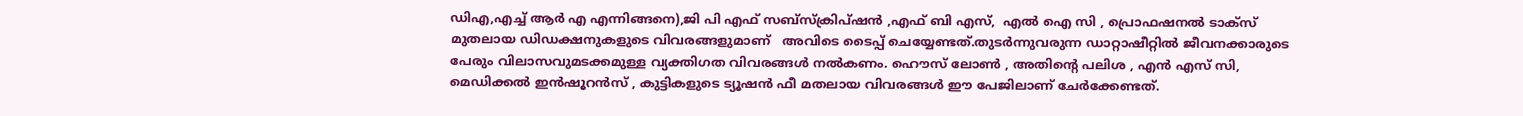ഡിഎ,എച്ച് ആര്‍ എ എന്നിങ്ങനെ),ജി പി എഫ് സബ്സ്ക്രിപ്ഷന്‍ ,എഫ് ബി എസ്,  എല്‍ ഐ സി , പ്രൊഫഷനല്‍ ടാക്സ് മുതലായ ഡിഡക്ഷനുകളുടെ വിവരങ്ങളുമാണ്   അവിടെ ടൈപ്പ് ചെയ്യേണ്ടത്.തുടര്‍ന്നുവരുന്ന ഡാറ്റാഷീറ്റില്‍ ജീവനക്കാരുടെ പേരും വിലാസവുമടക്കമുള്ള വ്യക്തിഗത വിവരങ്ങള്‍ നല്‍കണം. ഹൌസ് ലോണ്‍ , അതിന്‍റെ പലിശ , എന്‍ എസ് സി, മെഡിക്കല്‍ ഇന്‍ഷൂറന്‍സ് , കുട്ടികളുടെ ട്യൂഷന്‍ ഫീ മതലായ വിവരങ്ങള്‍ ഈ പേജിലാണ് ചേര്‍ക്കേണ്ടത്.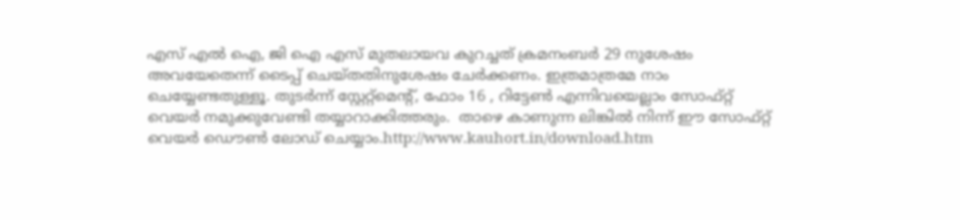എസ് എല്‍ ഐ, ജി ഐ എസ് മുതലായവ കുറച്ചത് ക്രമനംബര്‍ 29 നുശേഷം അവയേതെന്ന് ടൈപ്പ് ചെയ്തതിനുശേഷം ചേര്‍ക്കണം. ഇത്രമാത്രമേ നാം ചെയ്യേണ്ടതുള്ളൂ. തുടര്‍ന്ന് സ്റ്റേറ്റ്മെന്‍റ്, ഫോം 16 , റിട്ടേണ്‍ എന്നിവയെല്ലാം സോഫ്റ്റ് വെയര്‍ നമുക്കുവേണ്ടി തയ്യാറാക്കിത്തരും.  താഴെ കാണുന്ന ലിങ്കില്‍ നിന്ന് ഈ സോഫ്റ്റ് വെയര്‍ ഡൌണ്‍ ലോഡ് ചെയ്യാം.http://www.kauhort.in/download.htm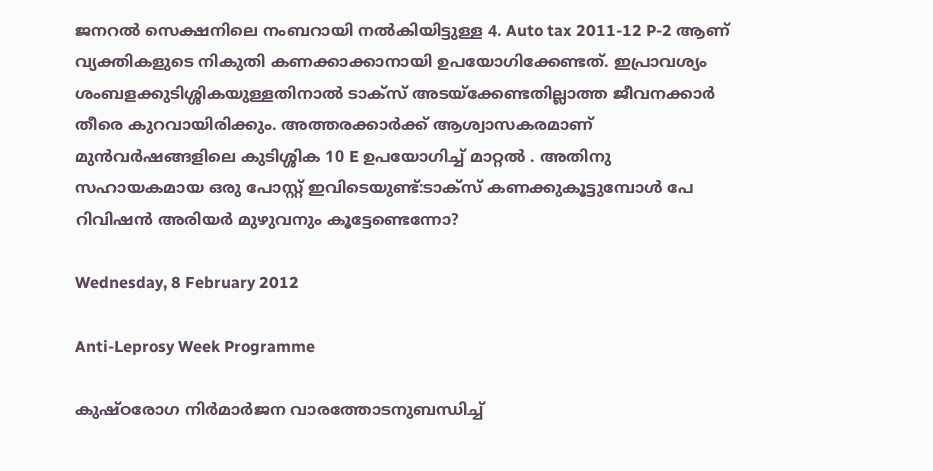ജനറല്‍ സെക്ഷനിലെ നംബറായി നല്‍കിയിട്ടുള്ള 4. Auto tax 2011-12 P-2 ആണ് വ്യക്തികളുടെ നികുതി കണക്കാക്കാനായി ഉപയോഗിക്കേണ്ടത്. ഇപ്രാവശ്യം ശംബളക്കുടിശ്ശികയുള്ളതിനാല്‍ ടാക്സ് അടയ്ക്കേണ്ടതില്ലാത്ത ജീവനക്കാര്‍ തീരെ കുറവായിരിക്കും. അത്തരക്കാര്‍ക്ക് ആശ്വാസകരമാണ് മുന്‍വര്‍ഷങ്ങളിലെ കുടിശ്ശിക 10 E ഉപയോഗിച്ച് മാറ്റല്‍ . അതിനു സഹായകമായ ഒരു പോസ്റ്റ് ഇവിടെയുണ്ട്:ടാക്സ് കണക്കുകൂട്ടുമ്പോള്‍ പേ റിവിഷന്‍ അരിയര്‍ മുഴുവനും കൂട്ടേണ്ടെന്നോ?

Wednesday, 8 February 2012

Anti-Leprosy Week Programme

കുഷ്ഠരോഗ നിര്‍മാര്‍ജന വാരത്തോടനുബന്ധിച്ച്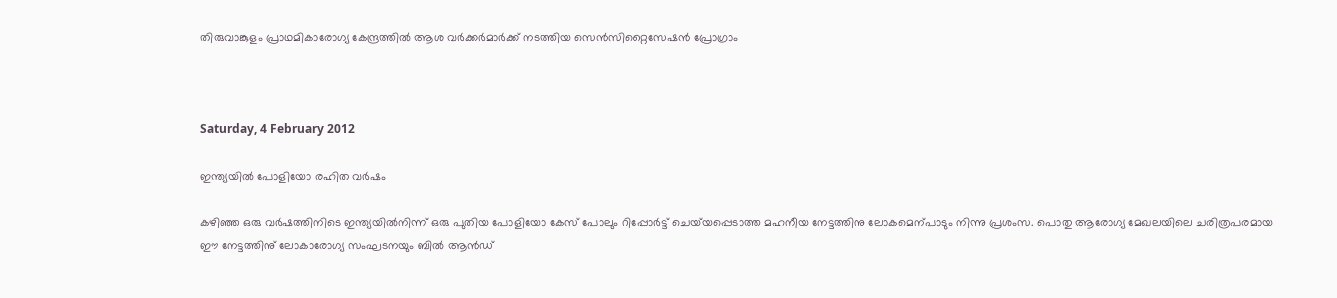തിരുവാങ്കുളം പ്രാഥമികാരോഗ്യ കേന്ദ്രത്തില്‍ ആശ വര്‍ക്കര്‍മാര്‍ക്ക് നടത്തിയ സെന്‍സിറ്റൈസേഷന്‍ പ്രോഗ്രാം



Saturday, 4 February 2012

ഇന്ത്യയില്‍ പോളിയോ രഹിത വര്‍ഷം

കഴിഞ്ഞ ഒരു വര്‍ഷത്തിനിടെ ഇന്ത്യയില്‍നിന്ന് ഒരു പുതിയ പോളിയോ കേസ് പോലും റിപ്പോര്‍ട്ട് ചെയ്‌യപ്പെടാത്ത മഹനീയ നേട്ടത്തിനു ലോകമെന്പാടും നിന്നു പ്രശംസ. പൊതു ആരോഗ്യ മേഖലയിലെ ചരിത്രപരമായ ഈ നേട്ടത്തിനു് ലോകാരോഗ്യ സംഘടനയും ബില്‍ ആന്‍ഡ്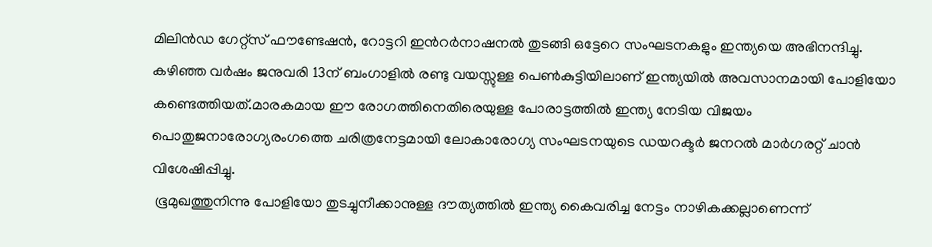മിലിന്‍ഡ ഗേറ്റ്സ് ഫൗണ്ടേഷന്‍, റോട്ടറി ഇന്‍റര്‍നാഷനല്‍ തുടങ്ങി ഒട്ടേറെ സംഘടനകളും ഇന്ത്യയെ അഭിനന്ദിച്ചു.
കഴിഞ്ഞ വര്‍ഷം ജനുവരി 13ന് ബംഗാളില്‍ രണ്ടു വയസ്സുള്ള പെണ്‍കുട്ടിയിലാണ് ഇന്ത്യയില്‍ അവസാനമായി പോളിയോ കണ്ടെത്തിയത്.മാരകമായ ഈ രോഗത്തിനെതിരെയുള്ള പോരാട്ടത്തില്‍ ഇന്ത്യ നേടിയ വിജയം പൊതുജനാരോഗ്യരംഗത്തെ ചരിത്രനേട്ടമായി ലോകാരോഗ്യ സംഘടനയുടെ ഡയറക്ടര്‍ ജനറല്‍ മാര്‍ഗരറ്റ് ചാന്‍ വിശേഷിപ്പിച്ചു.
 ഭൂമുഖത്തുനിന്നു പോളിയോ തുടച്ചുനീക്കാനുള്ള ദൗത്യത്തില്‍ ഇന്ത്യ കൈവരിച്ച നേട്ടം നാഴികക്കല്ലാണെന്ന്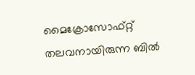മൈക്രോസോഫ്റ്റ് തലവനായിരുന്ന ബില്‍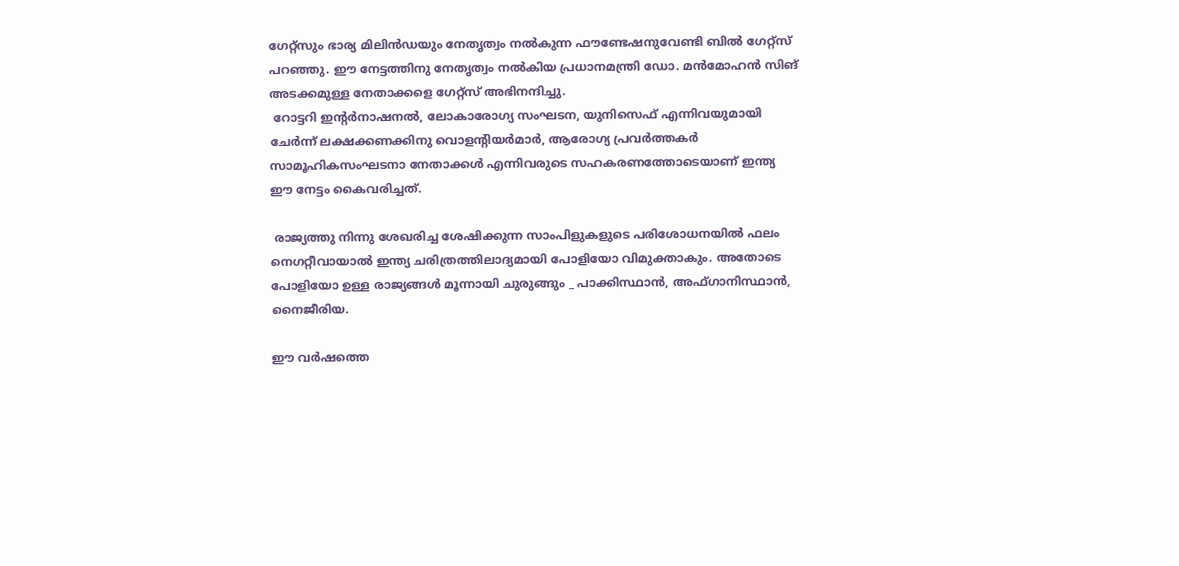ഗേറ്റ്സും ഭാര്യ മിലിന്‍ഡയും നേതൃത്വം നല്‍കുന്ന ഫൗണ്ടേഷനുവേണ്ടി ബില്‍ ഗേറ്റ്സ് പറഞ്ഞു. ഈ നേട്ടത്തിനു നേതൃത്വം നല്‍കിയ പ്രധാനമന്ത്രി ഡോ. മന്‍മോഹന്‍ സിങ് അടക്കമുള്ള നേതാക്കളെ ഗേറ്റ്സ് അഭിനന്ദിച്ചു.
 റോട്ടറി ഇന്‍റര്‍നാഷനല്‍, ലോകാരോഗ്യ സംഘടന, യുനിസെഫ് എന്നിവയുമായി ചേര്‍ന്ന് ലക്ഷക്കണക്കിനു വൊളന്‍റിയര്‍മാര്‍, ആരോഗ്യ പ്രവര്‍ത്തകര്‍ സാമൂഹികസംഘടനാ നേതാക്കള്‍ എന്നിവരുടെ സഹകരണത്തോടെയാണ് ഇന്ത്യ ഈ നേട്ടം കൈവരിച്ചത്.

 രാജ്യത്തു നിന്നു ശേഖരിച്ച ശേഷിക്കുന്ന സാംപിളുകളുടെ പരിശോധനയില്‍ ഫലം നെഗറ്റീവായാല്‍ ഇന്ത്യ ചരിത്രത്തിലാദ്യമായി പോളിയോ വിമുക്താകും. അതോടെ പോളിയോ ഉള്ള രാജ്യങ്ങള്‍ മൂന്നായി ചുരുങ്ങും _ പാക്കിസ്ഥാന്‍, അഫ്ഗാനിസ്ഥാന്‍, നൈജീരിയ.

ഈ വര്‍ഷത്തെ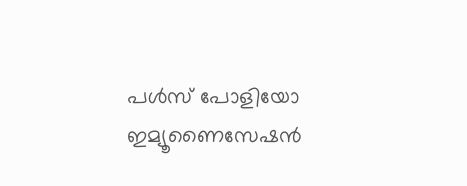പള്‍സ് പോളിയോ ഇമ്യൂണൈസേഷന്‍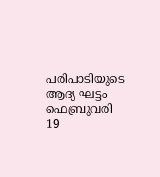പരിപാടിയുടെ ആദ്യ ഘട്ടം ഫെബ്രുവരി 19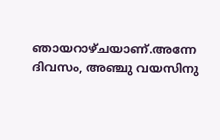ഞായറാഴ്ചയാണ്.അന്നേ ദിവസം, അഞ്ചു വയസിനു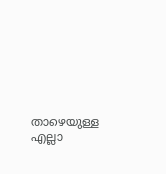താഴെയുള്ള എല്ലാ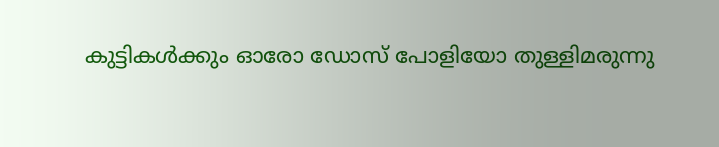കുട്ടികള്‍ക്കും ഓരോ ഡോസ് പോളിയോ തുള്ളിമരുന്നു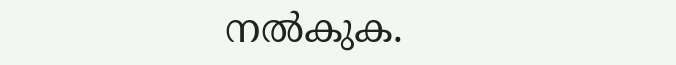നല്‍കുക.